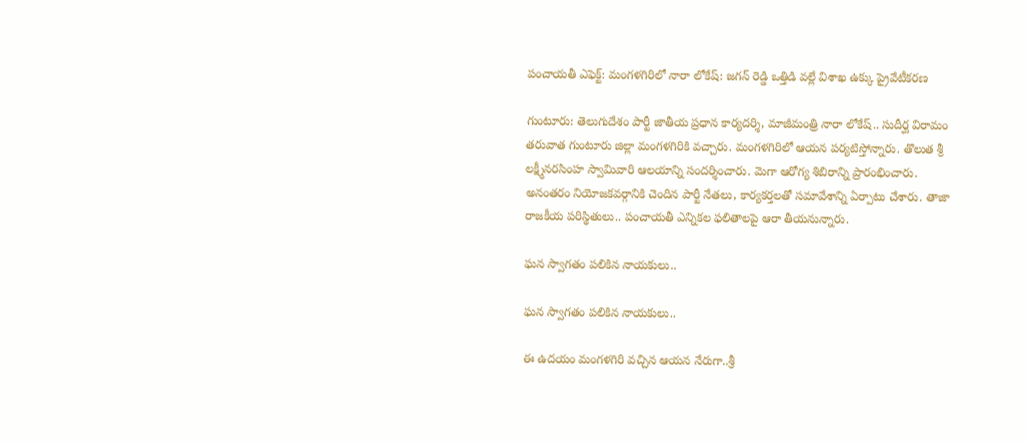పంచాయతీ ఎఫెక్ట్: మంగళగిరిలో నారా లోకేష్: జగన్ రెడ్డి ఒత్తిడి వల్లే విశాఖ ఉక్కు ప్రైవేటీకరణ

గుంటూరు: తెలుగుదేశం పార్టీ జాతీయ ప్రధాన కార్యదర్శి, మాజీమంత్రి నారా లోకేష్.. సుదీర్ఘ విరామం తరువాత గుంటూరు జిల్లా మంగళగిరికి వచ్చారు. మంగళగిరిలో ఆయన పర్యటిస్తోన్నారు. తొలుత శ్రీ లక్ష్మీనరసింహ స్వామివారి ఆలయాన్ని సందర్శించారు. మెగా ఆరోగ్య శిబిరాన్ని ప్రారంభించారు. అనంతరం నియోజకవర్గానికి చెందిన పార్టీ నేతలు, కార్యకర్తలతో సమావేశాన్ని ఏర్పాటు చేశారు. తాజా రాజకీయ పరిస్థితులు.. పంచాయతీ ఎన్నికల ఫలితాలపై ఆరా తీయనున్నారు.

ఘన స్వాగతం పలికిన నాయకులు..

ఘన స్వాగతం పలికిన నాయకులు..

ఈ ఉదయం మంగళగిరి వచ్చిన ఆయన నేరుగా..శ్రీ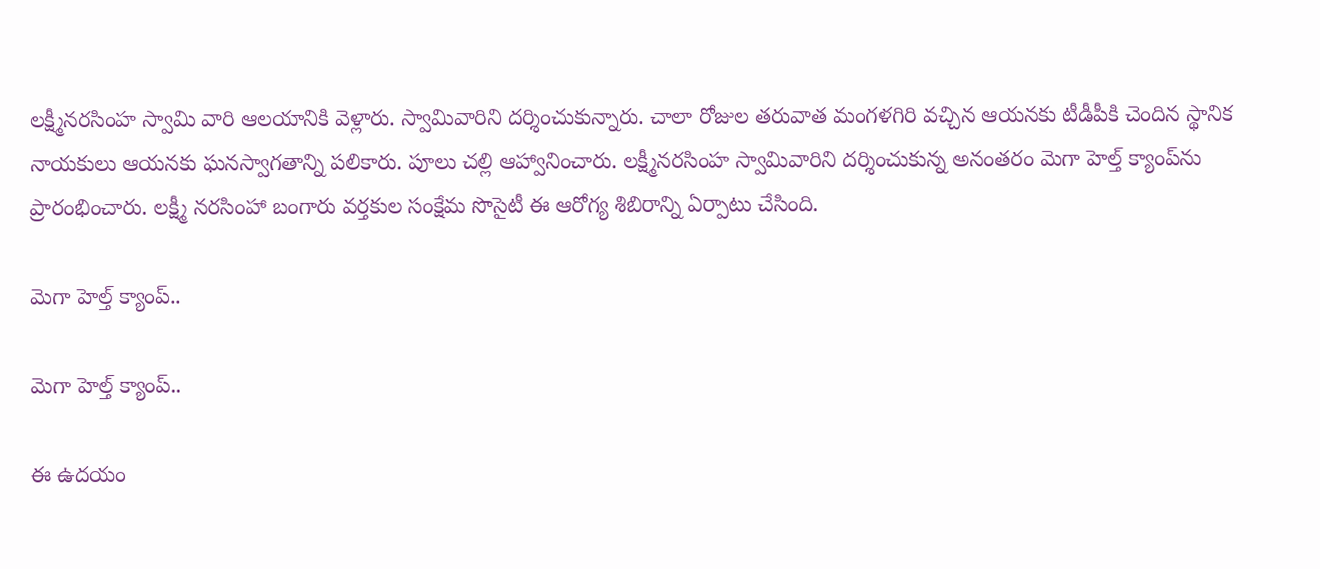లక్ష్మీనరసింహ స్వామి వారి ఆలయానికి వెళ్లారు. స్వామివారిని దర్శించుకున్నారు. చాలా రోజుల తరువాత మంగళగిరి వచ్చిన ఆయనకు టీడీపీకి చెందిన స్థానిక నాయకులు ఆయనకు ఘనస్వాగతాన్ని పలికారు. పూలు చల్లి ఆహ్వానించారు. లక్ష్మీనరసింహ స్వామివారిని దర్శించుకున్న అనంతరం మెగా హెల్త్ క్యాంప్‌ను ప్రారంభించారు. లక్ష్మీ నరసింహా బంగారు వర్తకుల సంక్షేమ సొసైటీ ఈ ఆరోగ్య శిబిరాన్ని ఏర్పాటు చేసింది.

మెగా హెల్త్ క్యాంప్..

మెగా హెల్త్ క్యాంప్..

ఈ ఉదయం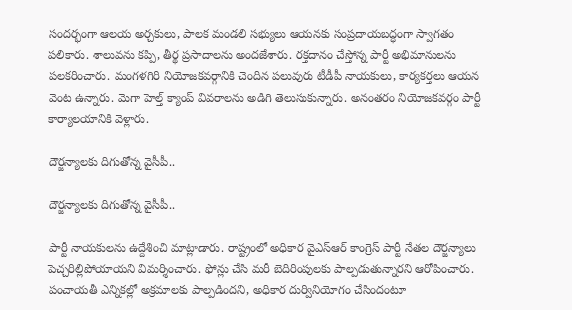సందర్భంగా ఆలయ అర్చకులు, పాలక మండలి సభ్యులు ఆయనకు సంప్రదాయబద్ధంగా స్వాగతం పలికారు. శాలువను కప్పి, తీర్థ ప్రసాదాలను అందజేశారు. రక్తదానం చేస్తోన్న పార్టీ అభిమానులను పలకరించారు. మంగళగిరి నియోజకవర్గానికి చెందిన పలువురు టీడీపీ నాయకులు, కార్యకర్తలు ఆయన వెంట ఉన్నారు. మెగా హెల్త్ క్యాంప్ వివరాలను అడిగి తెలుసుకున్నారు. అనంతరం నియోజకవర్గం పార్టీ కార్యాలయానికి వెళ్లారు.

దౌర్జన్యాలకు దిగుతోన్న వైసీపీ..

దౌర్జన్యాలకు దిగుతోన్న వైసీపీ..

పార్టీ నాయకులను ఉద్దేశించి మాట్లాడారు. రాష్ట్రంలో అధికార వైఎస్ఆర్ కాంగ్రెస్ పార్టీ నేతల దౌర్జన్యాలు పెచ్చరిల్లిపోయాయని విమర్శించారు. ఫోన్లు చేసి మరీ బెదిరింపులకు పాల్పడుతున్నారని ఆరోపించారు. పంచాయతీ ఎన్నికల్లో అక్రమాలకు పాల్పడిందని, అధికార దుర్వినియోగం చేసిందంటూ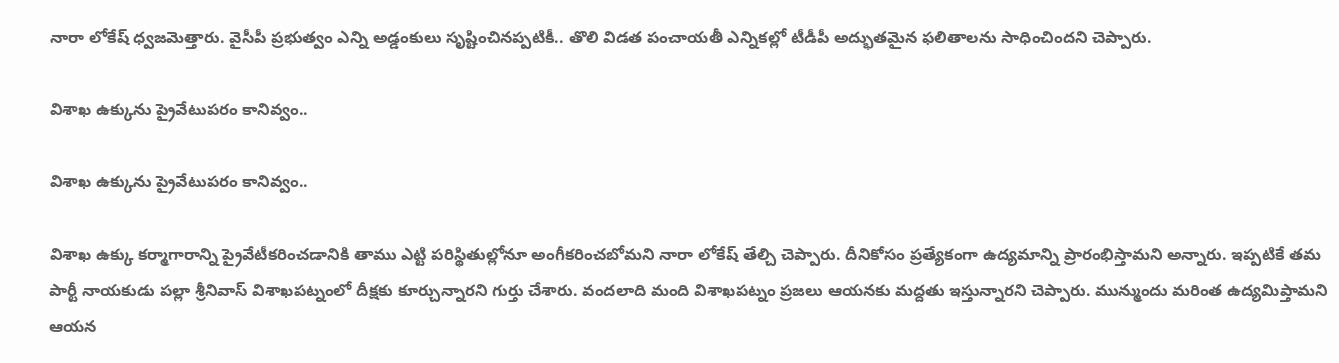నారా లోకేష్ ధ్వజమెత్తారు. వైసీపీ ప్రభుత్వం ఎన్ని అడ్డంకులు సృష్టించినప్పటికీ.. తొలి విడత పంచాయతీ ఎన్నికల్లో టీడీపీ అద్భుతమైన ఫలితాలను సాధించిందని చెప్పారు.

విశాఖ ఉక్కును ప్రైవేటుపరం కానివ్వం..

విశాఖ ఉక్కును ప్రైవేటుపరం కానివ్వం..

విశాఖ ఉక్కు కర్మాగారాన్ని ప్రైవేటీకరించడానికి తాము ఎట్టి పరిస్థితుల్లోనూ అంగీకరించబోమని నారా లోకేష్ తేల్చి చెప్పారు. దీనికోసం ప్రత్యేకంగా ఉద్యమాన్ని ప్రారంభిస్తామని అన్నారు. ఇప్పటికే తమ పార్టీ నాయకుడు పల్లా శ్రీనివాస్ విశాఖపట్నంలో దీక్షకు కూర్చున్నారని గుర్తు చేశారు. వందలాది మంది విశాఖపట్నం ప్రజలు ఆయనకు మద్దతు ఇస్తున్నారని చెప్పారు. మున్ముందు మరింత ఉద్యమిప్తామని ఆయన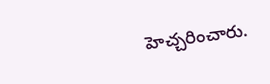హెచ్చరించారు.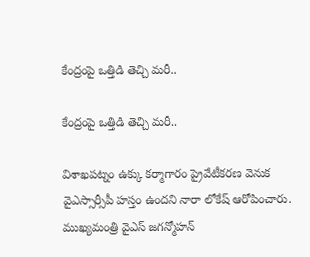కేంద్రంపై ఒత్తిడి తెచ్చి మరీ..

కేంద్రంపై ఒత్తిడి తెచ్చి మరీ..

విశాఖపట్నం ఉక్కు కర్మాగారం ప్రైవేటీకరణ వెనుక వైఎస్సార్సీపీ హస్తం ఉందని నారా లోకేష్ ఆరోపించారు. ముఖ్యమంత్రి వైఎస్ జగన్మోహన్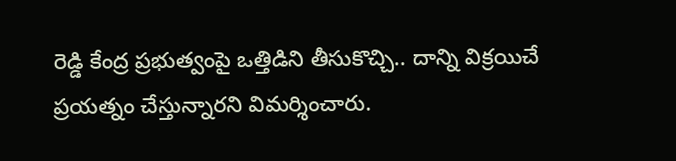రెడ్డి కేంద్ర ప్రభుత్వంపై ఒత్తిడిని తీసుకొచ్చి.. దాన్ని విక్రయిచే ప్రయత్నం చేస్తున్నారని విమర్శించారు.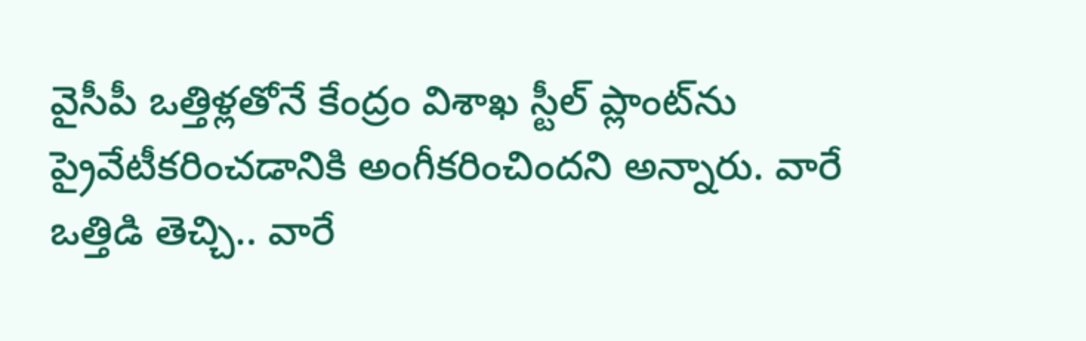వైసీపీ ఒత్తిళ్లతోనే కేంద్రం విశాఖ స్టీల్ ప్లాంట్‌ను ప్రైవేటీకరించడానికి అంగీకరించిందని అన్నారు. వారే ఒత్తిడి తెచ్చి.. వారే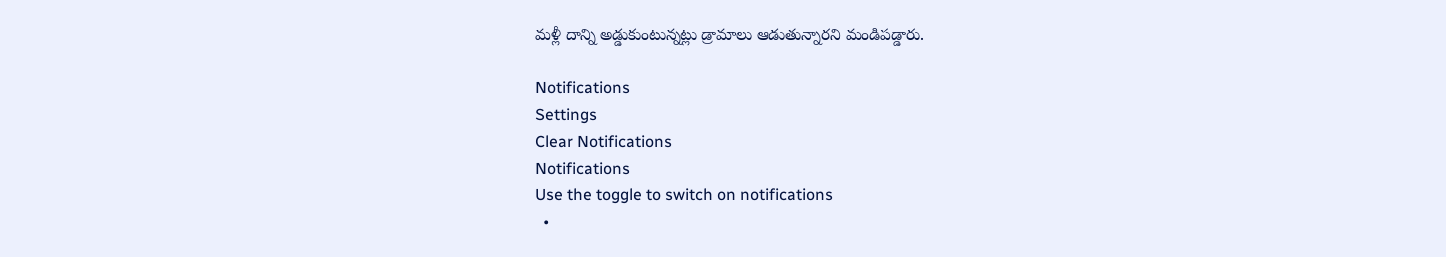మళ్లీ దాన్ని అడ్డుకుంటున్నట్లు డ్రామాలు ఆడుతున్నారని మండిపడ్డారు.

Notifications
Settings
Clear Notifications
Notifications
Use the toggle to switch on notifications
  •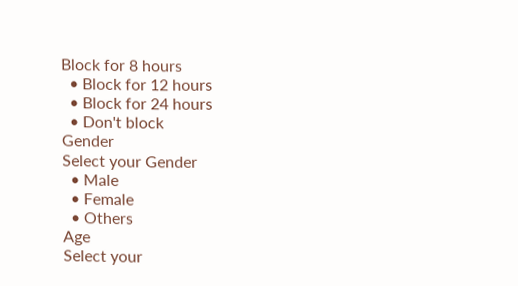Block for 8 hours
  • Block for 12 hours
  • Block for 24 hours
  • Don't block
Gender
Select your Gender
  • Male
  • Female
  • Others
Age
Select your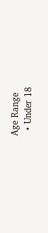Age Range
  • Under 18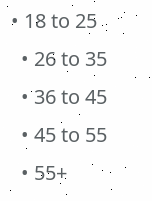• 18 to 25
  • 26 to 35
  • 36 to 45
  • 45 to 55
  • 55+